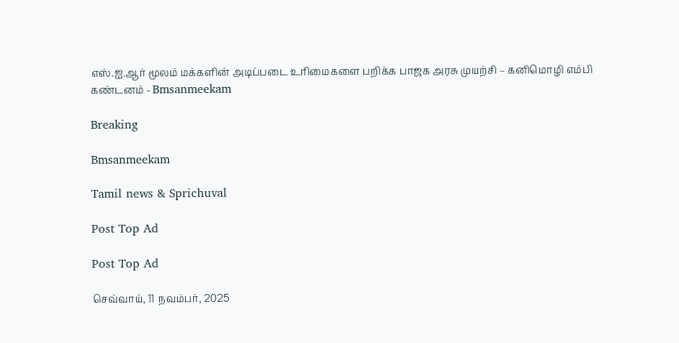எஸ்.ஐ.ஆர் மூலம் மக்களின் அடிப்படை உரிமைகளை பறிக்க பாஜக அரசு முயற்சி – கனிமொழி எம்பி கண்டனம் - Bmsanmeekam

Breaking

Bmsanmeekam

Tamil news & Sprichuval

Post Top Ad

Post Top Ad

செவ்வாய், 11 நவம்பர், 2025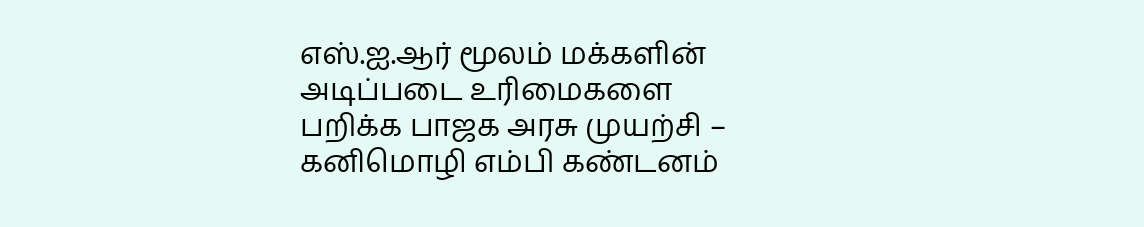எஸ்.ஐ.ஆர் மூலம் மக்களின் அடிப்படை உரிமைகளை பறிக்க பாஜக அரசு முயற்சி – கனிமொழி எம்பி கண்டனம்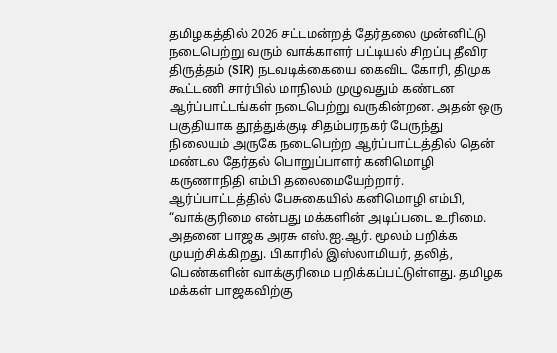தமிழகத்தில் 2026 சட்டமன்றத் தேர்தலை முன்னிட்டு நடைபெற்று வரும் வாக்காளர் பட்டியல் சிறப்பு தீவிர திருத்தம் (SIR) நடவடிக்கையை கைவிட கோரி, திமுக கூட்டணி சார்பில் மாநிலம் முழுவதும் கண்டன ஆர்ப்பாட்டங்கள் நடைபெற்று வருகின்றன. அதன் ஒரு பகுதியாக தூத்துக்குடி சிதம்பரநகர் பேருந்து நிலையம் அருகே நடைபெற்ற ஆர்ப்பாட்டத்தில் தென் மண்டல தேர்தல் பொறுப்பாளர் கனிமொழி கருணாநிதி எம்பி தலைமையேற்றார்.
ஆர்ப்பாட்டத்தில் பேசுகையில் கனிமொழி எம்பி, “வாக்குரிமை என்பது மக்களின் அடிப்படை உரிமை. அதனை பாஜக அரசு எஸ்.ஐ.ஆர். மூலம் பறிக்க முயற்சிக்கிறது. பிகாரில் இஸ்லாமியர், தலித், பெண்களின் வாக்குரிமை பறிக்கப்பட்டுள்ளது. தமிழக மக்கள் பாஜகவிற்கு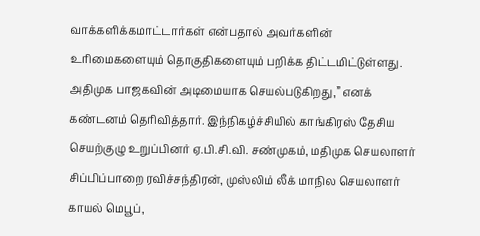வாக்களிக்கமாட்டார்கள் என்பதால் அவர்களின் உரிமைகளையும் தொகுதிகளையும் பறிக்க திட்டமிட்டுள்ளது. அதிமுக பாஜகவின் அடிமையாக செயல்படுகிறது,” எனக் கண்டனம் தெரிவித்தார். இந்நிகழ்ச்சியில் காங்கிரஸ் தேசிய செயற்குழு உறுப்பினர் ஏ.பி.சி.வி. சண்முகம், மதிமுக செயலாளர் சிப்பிப்பாறை ரவிச்சந்திரன், முஸ்லிம் லீக் மாநில செயலாளர் காயல் மெபூப்,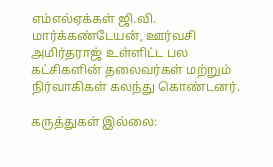எம்எல்ஏக்கள் ஜி.வி. மார்க்கண்டேயன், ஊர்வசி அமிர்தராஜ் உள்ளிட்ட பல கட்சிகளின் தலைவர்கள் மற்றும் நிர்வாகிகள் கலந்து கொண்டனர்.

கருத்துகள் இல்லை: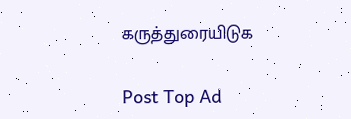கருத்துரையிடுக

Post Top Ad